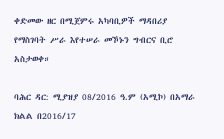ቀድመው ዘር በሚጀምሩ አካባቢዎች ማዳበሪያ የማስገባት ሥራ እየተሠራ መኾኑን ግብርና ቢሮ አስታወቀ።

ባሕር ዳር: ሚያዝያ 08/2016 ዓ.ም (አሚኮ) በአማራ ክልል በ2016/17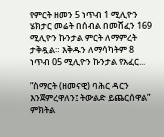የምርት ዘመን 5 ነጥብ 1 ሚሊዮን ሄክታር መሬት በሰብል በመሸፈን 169 ሚሊዮን ኩንታል ምርት ለማምረት ታቅዷል። እቅዱን ለማሳካትም 8 ነጥብ 05 ሚሊዮን ኩንታል የአፈር...

”ስማርት (ዘመናዊ) ባሕር ዳርን እንጀምረዋለን፤ ትውልድ ይጨርሰዋል” ምክትል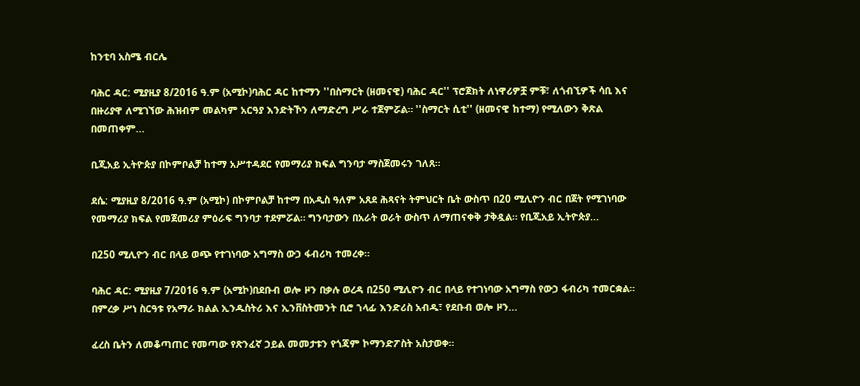ከንቲባ አስሜ ብርሌ

ባሕር ዳር: ሚያዚያ 8/2016 ዓ.ም (አሚኮ)ባሕር ዳር ከተማን ''በስማርት (ዘመናዊ) ባሕር ዳር'' ፕሮጀክት ለነዋሪዎቿ ምቹ፣ ለጎብኚዎች ሳቢ እና በዙሪያዋ ለሚገኘው ሕዝብም መልካም አርዓያ እንድትኾን ለማድረግ ሥራ ተጀምሯል። ''ስማርት ሲቲ'' (ዘመናዊ ከተማ) የሚለውን ቅጽል በመጠቀም...

ቢጂአይ ኢትዮጵያ በኮምቦልቻ ከተማ አሥተዳደር የመማሪያ ክፍል ግንባታ ማስጀመሩን ገለጸ።

ደሴ: ሚያዚያ 8/2016 ዓ.ም (አሚኮ) በኮምቦልቻ ከተማ በአዲስ ዓለም አጸደ ሕጻናት ትምህርት ቤት ውስጥ በ20 ሚሊዮን ብር በጀት የሚገነባው የመማሪያ ክፍል የመጀመሪያ ምዕራፍ ግንባታ ተደምሯል። ግንባታውን በአራት ወራት ውስጥ ለማጠናቀቅ ታቅዷል። የቢጂአይ ኢትዮጵያ...

በ250 ሚሊዮን ብር በላይ ወጭ የተገነባው አግማስ ውኃ ፋብሪካ ተመረቀ።

ባሕር ዳር: ሚያዚያ 7/2016 ዓ.ም (አሚኮ)በደቡብ ወሎ ዞን በቃሉ ወረዳ በ250 ሚሊዮን ብር በላይ የተገነባው አግማስ የውኃ ፋብሪካ ተመርቋል። በምረቃ ሥነ ስርዓቱ የአማራ ክልል ኢንዱስትሪ እና ኢንቨስትመንት ቢሮ ኀላፊ እንድሪስ አብዱ፣ የደቡብ ወሎ ዞን...

ፈረስ ቤትን ለመቆጣጠር የመጣው የጽንፈኛ ኃይል መመታቱን የጎጃም ኮማንድፖስት አስታወቀ።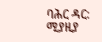ባሕር ዳር: ሚያዚያ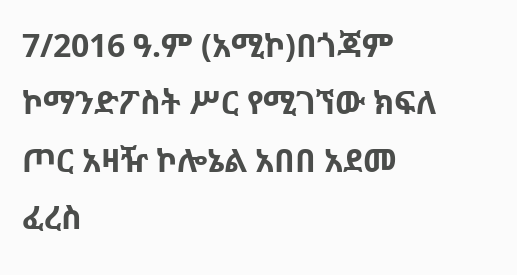7/2016 ዓ.ም (አሚኮ)በጎጃም ኮማንድፖስት ሥር የሚገኘው ክፍለ ጦር አዛዥ ኮሎኔል አበበ አደመ ፈረስ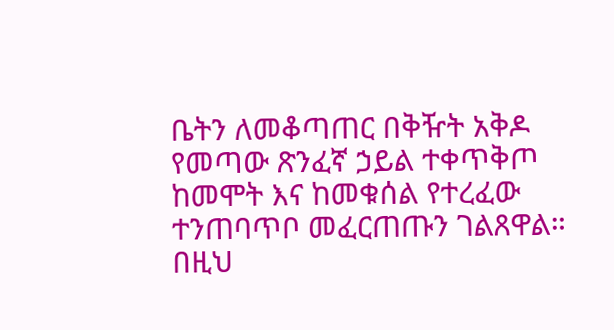ቤትን ለመቆጣጠር በቅዥት አቅዶ የመጣው ጽንፈኛ ኃይል ተቀጥቅጦ ከመሞት እና ከመቁሰል የተረፈው ተንጠባጥቦ መፈርጠጡን ገልጸዋል። በዚህ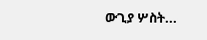ውጊያ ሦስት...